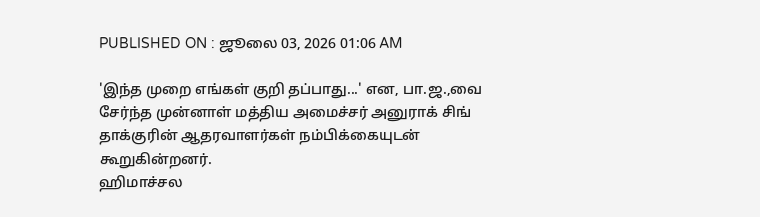PUBLISHED ON : ஜூலை 03, 2026 01:06 AM

'இந்த முறை எங்கள் குறி தப்பாது...' என, பா.ஜ.,வை சேர்ந்த முன்னாள் மத்திய அமைச்சர் அனுராக் சிங் தாக்குரின் ஆதரவாளர்கள் நம்பிக்கையுடன் கூறுகின்றனர்.
ஹிமாச்சல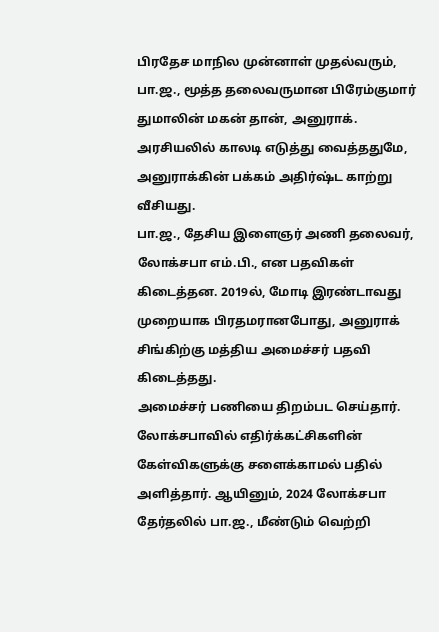பிரதேச மாநில முன்னாள் முதல்வரும், பா.ஜ., மூத்த தலைவருமான பிரேம்குமார் துமாலின் மகன் தான், அனுராக். அரசியலில் காலடி எடுத்து வைத்ததுமே, அனுராக்கின் பக்கம் அதிர்ஷ்ட காற்று வீசியது.
பா.ஜ., தேசிய இளைஞர் அணி தலைவர், லோக்சபா எம்.பி., என பதவிகள் கிடைத்தன. 2019ல், மோடி இரண்டாவது முறையாக பிரதமரானபோது, அனுராக் சிங்கிற்கு மத்திய அமைச்சர் பதவி கிடைத்தது.
அமைச்சர் பணியை திறம்பட செய்தார். லோக்சபாவில் எதிர்க்கட்சிகளின் கேள்விகளுக்கு சளைக்காமல் பதில் அளித்தார். ஆயினும், 2024 லோக்சபா தேர்தலில் பா.ஜ., மீண்டும் வெற்றி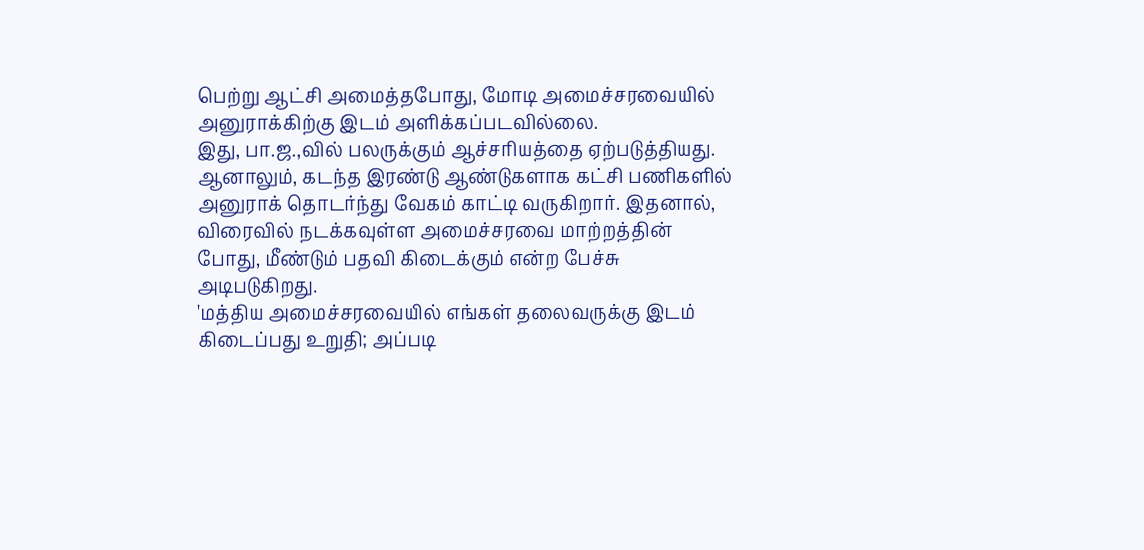பெற்று ஆட்சி அமைத்தபோது, மோடி அமைச்சரவையில் அனுராக்கிற்கு இடம் அளிக்கப்படவில்லை.
இது, பா.ஜ.,வில் பலருக்கும் ஆச்சரியத்தை ஏற்படுத்தியது. ஆனாலும், கடந்த இரண்டு ஆண்டுகளாக கட்சி பணிகளில் அனுராக் தொடர்ந்து வேகம் காட்டி வருகிறார். இதனால், விரைவில் நடக்கவுள்ள அமைச்சரவை மாற்றத்தின் போது, மீண்டும் பதவி கிடைக்கும் என்ற பேச்சு அடிபடுகிறது.
'மத்திய அமைச்சரவையில் எங்கள் தலைவருக்கு இடம் கிடைப்பது உறுதி; அப்படி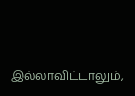இல்லாவிட்டாலும்,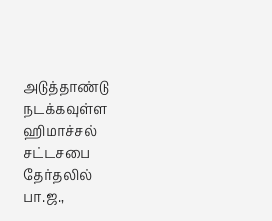அடுத்தாண்டு நடக்கவுள்ள ஹிமாச்சல் சட்டசபை தேர்தலில் பா.ஜ.,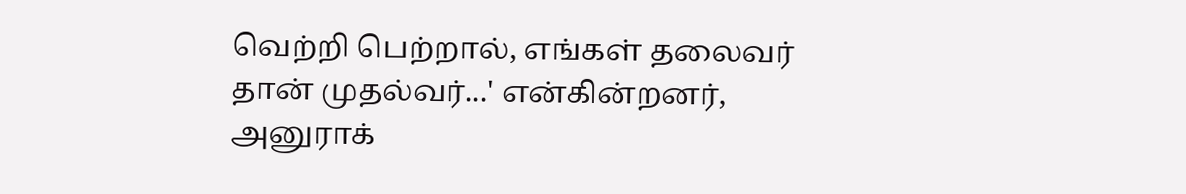வெற்றி பெற்றால், எங்கள் தலைவர் தான் முதல்வர்...' என்கின்றனர், அனுராக்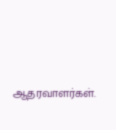ஆதரவாளர்கள்.